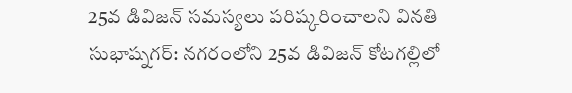25వ డివిజన్ సమస్యలు పరిష్కరించాలని వినతి
సుభాష్నగర్: నగరంలోని 25వ డివిజన్ కోటగల్లిలో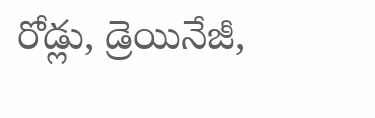రోడ్లు, డ్రెయినేజీ,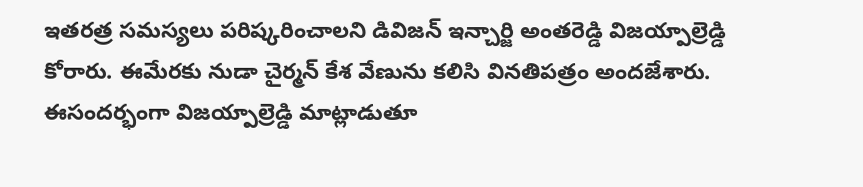ఇతరత్ర సమస్యలు పరిష్కరించాలని డివిజన్ ఇన్చార్జి అంతరెడ్డి విజయ్పాల్రెడ్డి కోరారు. ఈమేరకు నుడా చైర్మన్ కేశ వేణును కలిసి వినతిపత్రం అందజేశారు. ఈసందర్భంగా విజయ్పాల్రెడ్డి మాట్లాడుతూ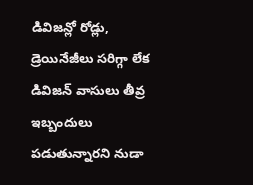డివిజన్లో రోడ్లు, డ్రెయినేజీలు సరిగ్గా లేక డివిజన్ వాసులు తీవ్ర ఇబ్బందులు పడుతున్నారని నుడా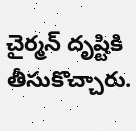చైర్మన్ దృష్టికి తీసుకొచ్చారు.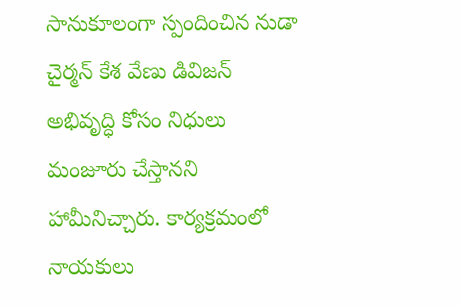సానుకూలంగా స్పందించిన నుడా చైర్మన్ కేశ వేణు డివిజన్ అభివృద్ధి కోసం నిధులు మంజూరు చేస్తానని హామీనిచ్చారు. కార్యక్రమంలో నాయకులు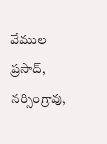వేముల ప్రసాద్, నర్సింగ్రావు,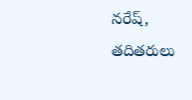నరేష్, తదితరులు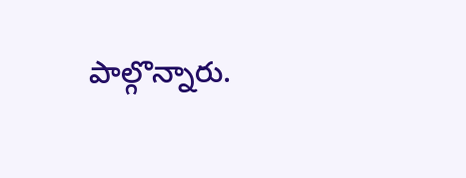పాల్గొన్నారు.